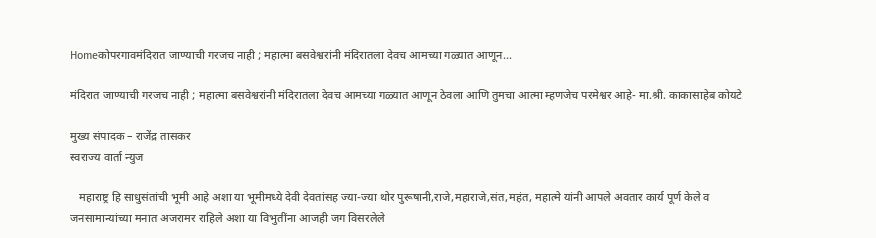Homeकोपरगावमंदिरात जाण्याची गरजच नाही ; महात्मा बसवेश्वरांनी मंदिरातला देवच आमच्या गळ्यात आणून...

मंदिरात जाण्याची गरजच नाही ; महात्मा बसवेश्वरांनी मंदिरातला देवच आमच्या गळ्यात आणून ठेवला आणि तुमचा आत्मा म्हणजेच परमेश्वर आहे- मा.श्री. काकासाहेब कोयटे

मुख्य संपादक – राजेंद्र तासकर
स्वराज्य वार्ता न्युज

   महाराष्ट्र हि साधुसंतांची भूमी आहे अशा या भूमीमध्ये देवी देवतांसह ज्या-ज्या थोर पुरूषानी,राजे,महाराजे,संत,महंत, महात्मे यांनी आपले अवतार कार्य पूर्ण केले व जनसामान्यांच्या मनात अजरामर राहिले अशा या विभुतींना आजही जग विसरलेले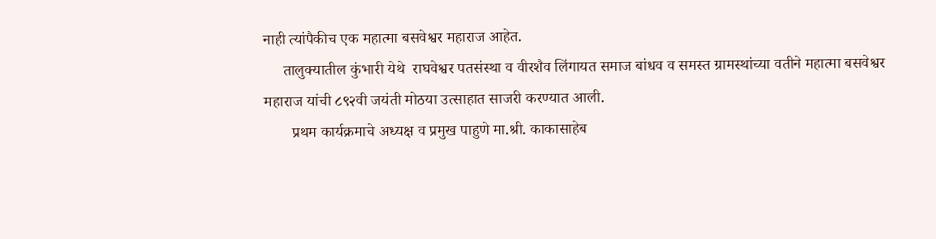नाही त्यांपैकीच एक महात्मा बसवेश्वर महाराज आहेत.
     तालुक्यातील कुंभारी येथे  राघवेश्वर पतसंस्था व वीरशैव लिंगायत समाज बांधव व समस्त ग्रामस्थांच्या वतीने महात्मा बसवेश्वर महाराज यांची ८९२वी जयंती मोठया उत्साहात साजरी करण्यात आली.
       प्रथम कार्यक्रमाचे अध्यक्ष व प्रमुख पाहुणे मा.श्री. काकासाहेब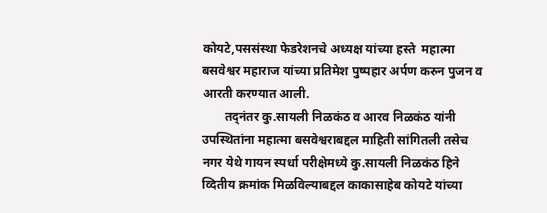कोयटे,पससंस्था फेडरेशनचे अध्यक्ष यांच्या हस्ते  महात्मा बसवेश्वर महाराज यांच्या प्रतिमेश पुष्पहार अर्पण करुन पुजन व आरती करण्यात आली.
       तद्नंतर कु.सायली निळकंठ व आरव निळकंठ यांनी उपस्थितांना महात्मा बसवेश्वराबद्दल माहिती सांगितली तसेच नगर येथे गायन स्पर्धा परीक्षेमध्ये कु.सायली निळकंठ हिने व्दितीय क्रमांक मिळविल्याबद्दल काकासाहेब कोयटे यांच्या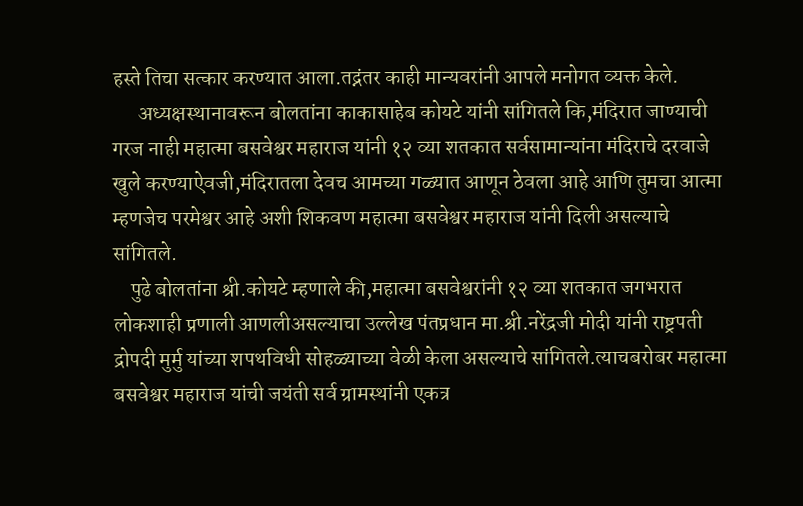हस्ते तिचा सत्कार करण्यात आला.तद्नंतर काही मान्यवरांनी आपले मनोगत व्यक्त केले.
      अध्यक्षस्थानावरून बोलतांना काकासाहेब कोयटे यांनी सांगितले कि,मंदिरात जाण्याची गरज नाही महात्मा बसवेश्वर महाराज यांनी १२ व्या शतकात सर्वसामान्यांना मंदिराचे दरवाजे खुले करण्याऐवजी,मंदिरातला देवच आमच्या गळ्यात आणून ठेवला आहे आणि तुमचा आत्मा म्हणजेच परमेश्वर आहे अशी शिकवण महात्मा बसवेश्वर महाराज यांनी दिली असल्याचे सांगितले.
    पुढे बोलतांना श्री.कोयटे म्हणाले की,महात्मा बसवेश्वरांनी १२ व्या शतकात जगभरात लोकशाही प्रणाली आणलीअसल्याचा उल्लेख पंतप्रधान मा.श्री.नरेंद्रजी मोदी यांनी राष्ट्रपती द्रोपदी मुर्मु यांच्या शपथविधी सोहळ्याच्या वेळी केला असल्याचे सांगितले.त्याचबरोबर महात्मा बसवेश्वर महाराज यांची जयंती सर्व ग्रामस्थांनी एकत्र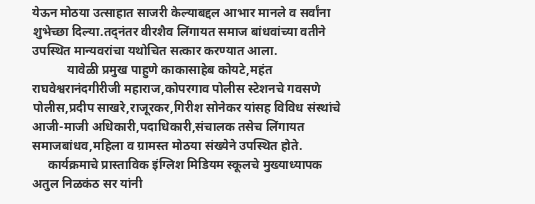येऊन मोठया उत्साहात साजरी केल्याबद्दल आभार मानले व सर्वांना शुभेच्छा दिल्या.तद्नंतर वीरशैव लिंगायत समाज बांधवांच्या वतीने उपस्थित मान्यवरांचा यथोचित सत्कार करण्यात आला.
           यावेळी प्रमुख पाहुणे काकासाहेब कोयटे,महंत राघवेश्वरानंदगीरीजी महाराज,कोपरगाव पोलीस स्टेशनचे गवसणे पोलीस,प्रदीप साखरे,राजूरकर,गिरीश सोनेकर यांसह विविध संस्थांचे आजी-माजी अधिकारी,पदाधिकारी,संचालक तसेच लिंगायत समाजबांधव,महिला व ग्रामस्त मोठया संख्येने उपस्थित होते.
     कार्यक्रमाचे प्रास्ताविक इंग्लिश मिडियम स्कूलचे मुख्याध्यापक अतुल निळकंठ सर यांनी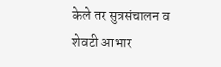केले तर सुत्रसंचालन व शेवटी आभार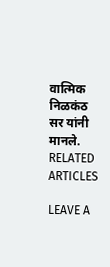वात्मिक निळकंठ सर यांनी मानले.
RELATED ARTICLES

LEAVE A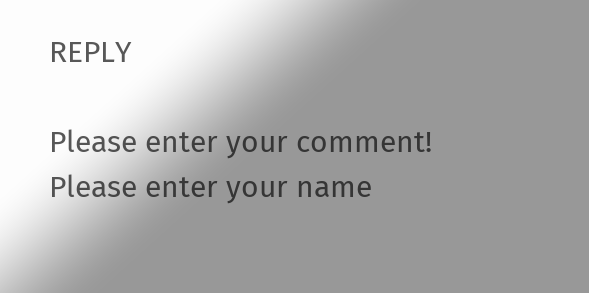REPLY

Please enter your comment!
Please enter your name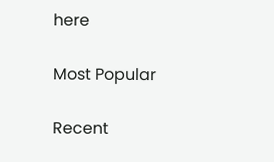here

Most Popular

Recent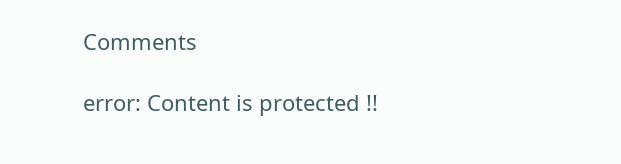Comments

error: Content is protected !!